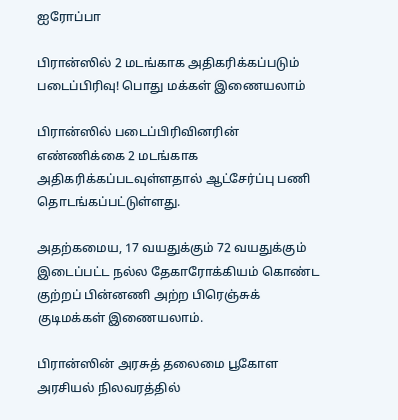ஐரோப்பா

பிரான்ஸில் 2 மடங்காக அதிகரிக்கப்படும் படைப்பிரிவு! பொது மக்கள் இணையலாம்

பிரான்ஸில் படைப்பிரிவினரின் எண்ணிக்கை 2 மடங்காக அதிகரிக்கப்படவுள்ளதால் ஆட்சேர்ப்பு பணி தொடங்கப்பட்டுள்ளது.

அதற்கமைய, 17 வயதுக்கும் 72 வயதுக்கும் இடைப்பட்ட நல்ல தேகாரோக்கியம் கொண்ட குற்றப் பின்னணி அற்ற பிரெஞ்சுக் குடிமக்கள் இணையலாம்.

பிரான்ஸின் அரசுத் தலைமை பூகோள அரசியல் நிலவரத்தில்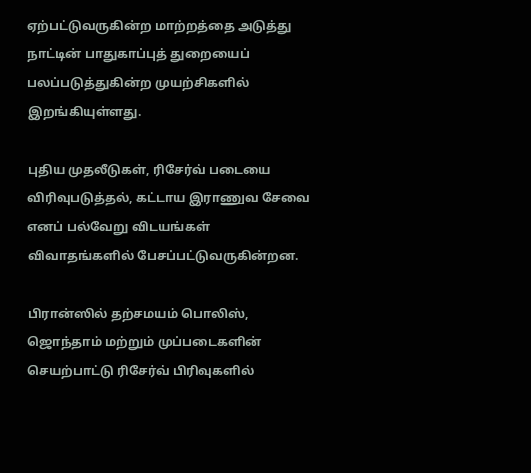ஏற்பட்டுவருகின்ற மாற்றத்தை அடுத்து நாட்டின் பாதுகாப்புத் துறையைப் பலப்படுத்துகின்ற முயற்சிகளில் இறங்கியுள்ளது.

புதிய முதலீடுகள், ரிசேர்வ் படையை விரிவுபடுத்தல், கட்டாய இராணுவ சேவை எனப் பல்வேறு விடயங்கள் விவாதங்களில் பேசப்பட்டுவருகின்றன.

பிரான்ஸில் தற்சமயம் பொலிஸ், ஜொந்தாம் மற்றும் முப்படைகளின் செயற்பாட்டு ரிசேர்வ் பிரிவுகளில்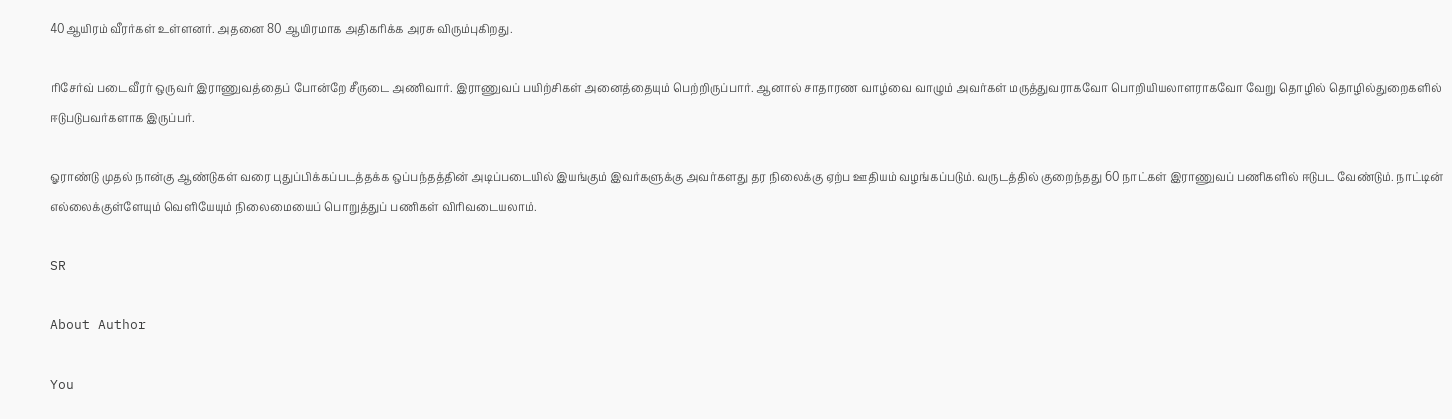40ஆயிரம் வீரர்கள் உள்ளனர். அதனை 80 ஆயிரமாக அதிகரிக்க அரசு விரும்புகிறது.

ரிசேர்வ் படைவீரர் ஒருவர் இராணுவத்தைப் போன்றே சீருடை அணிவார். இராணுவப் பயிற்சிகள் அனைத்தையும் பெற்றிருப்பார். ஆனால் சாதாரண வாழ்வை வாழும் அவர்கள் மருத்துவராகவோ பொறியியலாளராகவோ வேறு தொழில் தொழில்துறைகளில் ஈடுபடுபவர்களாக இருப்பர்.

ஓராண்டு முதல் நான்கு ஆண்டுகள் வரை புதுப்பிக்கப்படத்தக்க ஒப்பந்தத்தின் அடிப்படையில் இயங்கும் இவர்களுக்கு அவர்களது தர நிலைக்கு ஏற்ப ஊதியம் வழங்கப்படும். வருடத்தில் குறைந்தது 60 நாட்கள் இராணுவப் பணிகளில் ஈடுபட வேண்டும். நாட்டின் எல்லைக்குள்ளேயும் வெளியேயும் நிலைமையைப் பொறுத்துப் பணிகள் விரிவடையலாம்.

SR

About Author

You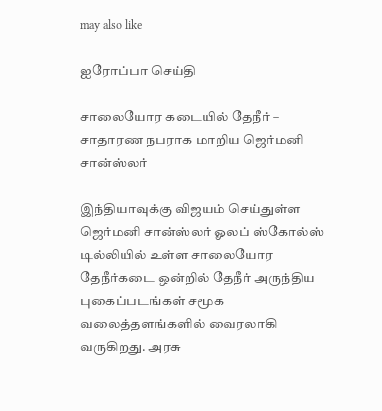may also like

ஐரோப்பா செய்தி

சாலையோர கடையில் தேநீர் – சாதாரண நபராக மாறிய ஜெர்மனி சான்ஸ்லர்

இந்தியாவுக்கு விஜயம் செய்துள்ள ஜெர்மனி சான்ஸ்லர் ஓலப் ஸ்கோல்ஸ் டில்லியில் உள்ள சாலையோர தேநீர்கடை ஒன்றில் தேநீர் அருந்திய புகைப்படங்கள் சமூக வலைத்தளங்களில் வைரலாகி வருகிறது. அரசு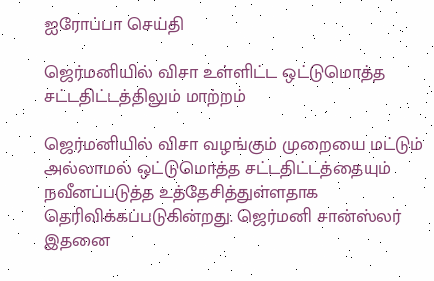ஐரோப்பா செய்தி

ஜெர்மனியில் விசா உள்ளிட்ட ஒட்டுமொத்த சட்டதிட்டத்திலும் மாற்றம்

ஜெர்மனியில் விசா வழங்கும் முறையை மட்டும் அல்லாமல் ஒட்டுமொத்த சட்டதிட்டத்தையும் நவீனப்படுத்த உத்தேசித்துள்ளதாக தெரிவிக்கப்படுகின்றது. ஜெர்மனி சான்ஸ்லர் இதனை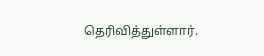தெரிவித்துள்ளார்.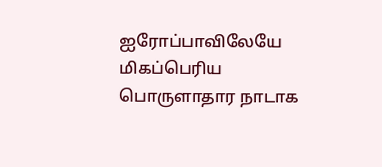ஐரோப்பாவிலேயே மிகப்பெரிய பொருளாதார நாடாக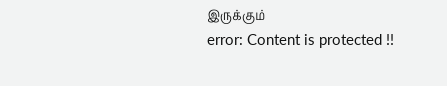இருக்கும்
error: Content is protected !!